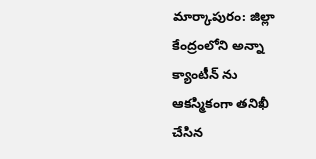మార్కాపురం: జిల్లా కేంద్రంలోని అన్నా క్యాంటీన్ ను ఆకస్మికంగా తనిఖీ చేసిన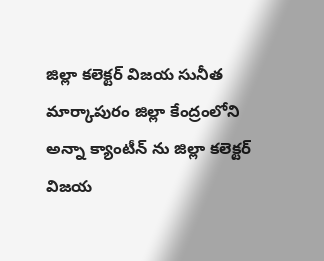జిల్లా కలెక్టర్ విజయ సునీత
మార్కాపురం జిల్లా కేంద్రంలోని అన్నా క్యాంటీన్ ను జిల్లా కలెక్టర్ విజయ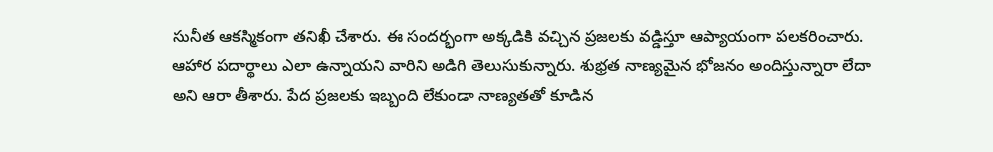సునీత ఆకస్మికంగా తనిఖీ చేశారు. ఈ సందర్భంగా అక్కడికి వచ్చిన ప్రజలకు వడ్డిస్తూ ఆప్యాయంగా పలకరించారు. ఆహార పదార్థాలు ఎలా ఉన్నాయని వారిని అడిగి తెలుసుకున్నారు. శుభ్రత నాణ్యమైన భోజనం అందిస్తున్నారా లేదా అని ఆరా తీశారు. పేద ప్రజలకు ఇబ్బంది లేకుండా నాణ్యతతో కూడిన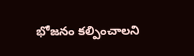భోజనం కల్పించాలని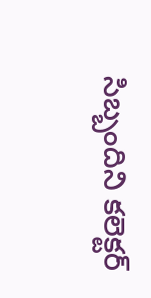సిబ్బందిని కలెక్టర్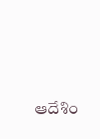ఆదేశిం